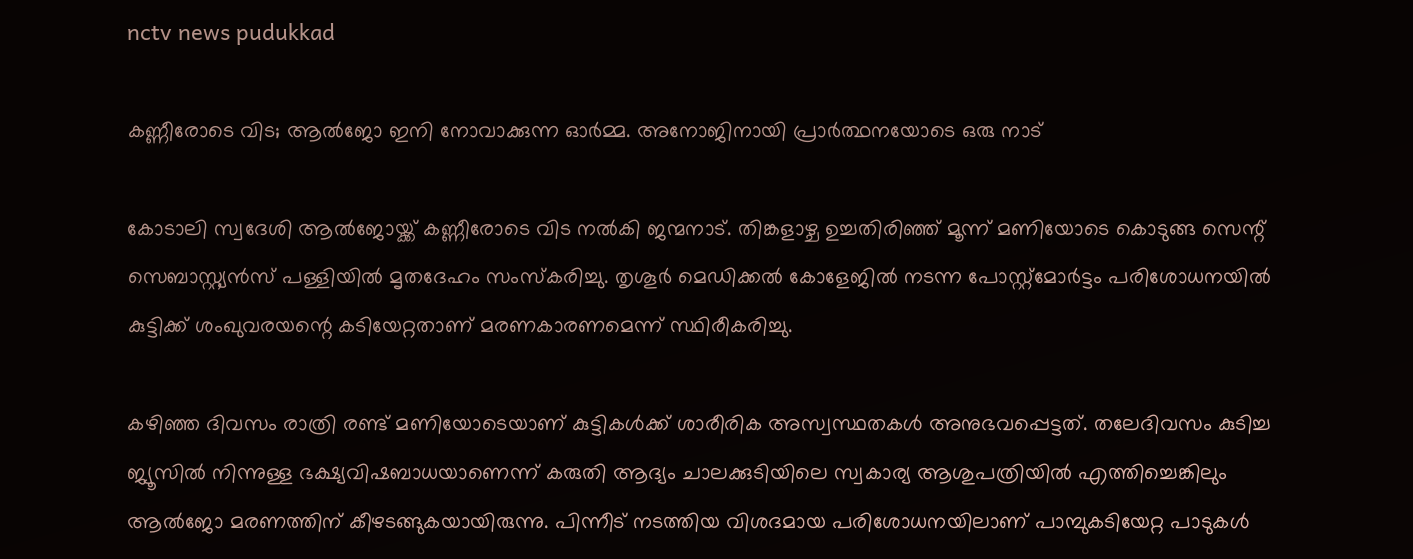nctv news pudukkad

കണ്ണീരോടെ വിട; ആൽജോ ഇനി നോവാക്കുന്ന ഓർമ്മ. അനോജിനായി പ്രാർത്ഥനയോടെ ഒരു നാട്

കോടാലി സ്വദേശി ആൽജോയ്ക്ക് കണ്ണീരോടെ വിട നൽകി ജന്മനാട്. തിങ്കളാഴ്ച ഉച്ചതിരിഞ്ഞ് മൂന്ന് മണിയോടെ കൊടുങ്ങ സെന്റ് സെബാസ്റ്റ്യൻസ് പള്ളിയിൽ മൃതദേഹം സംസ്‌കരിച്ചു. തൃശൂർ മെഡിക്കൽ കോളേജിൽ നടന്ന പോസ്റ്റ്‌മോർട്ടം പരിശോധനയിൽ കുട്ടിക്ക് ശംഖുവരയന്റെ കടിയേറ്റതാണ് മരണകാരണമെന്ന് സ്ഥിരീകരിച്ചു.

കഴിഞ്ഞ ദിവസം രാത്രി രണ്ട് മണിയോടെയാണ് കുട്ടികൾക്ക് ശാരീരിക അസ്വസ്ഥതകൾ അനുഭവപ്പെട്ടത്. തലേദിവസം കുടിച്ച ജ്യൂസിൽ നിന്നുള്ള ഭക്ഷ്യവിഷബാധയാണെന്ന് കരുതി ആദ്യം ചാലക്കുടിയിലെ സ്വകാര്യ ആശുപത്രിയിൽ എത്തിച്ചെങ്കിലും ആൽജോ മരണത്തിന് കീഴടങ്ങുകയായിരുന്നു. പിന്നീട് നടത്തിയ വിശദമായ പരിശോധനയിലാണ് പാമ്പുകടിയേറ്റ പാടുകൾ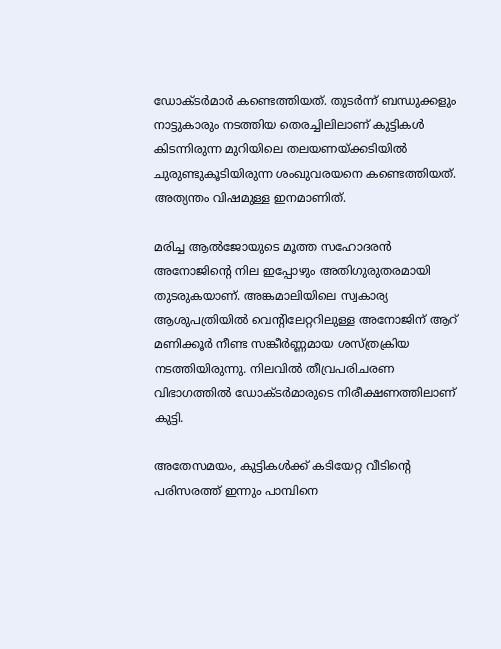ഡോക്ടർമാർ കണ്ടെത്തിയത്. തുടർന്ന് ബന്ധുക്കളും നാട്ടുകാരും നടത്തിയ തെരച്ചിലിലാണ് കുട്ടികൾ കിടന്നിരുന്ന മുറിയിലെ തലയണയ്ക്കടിയിൽ ചുരുണ്ടുകൂടിയിരുന്ന ശംഖുവരയനെ കണ്ടെത്തിയത്. അത്യന്തം വിഷമുള്ള ഇനമാണിത്.

മരിച്ച ആൽജോയുടെ മൂത്ത സഹോദരൻ അനോജിന്റെ നില ഇപ്പോഴും അതിഗുരുതരമായി തുടരുകയാണ്. അങ്കമാലിയിലെ സ്വകാര്യ ആശുപത്രിയിൽ വെന്റിലേറ്ററിലുള്ള അനോജിന് ആറ് മണിക്കൂർ നീണ്ട സങ്കീർണ്ണമായ ശസ്ത്രക്രിയ നടത്തിയിരുന്നു. നിലവിൽ തീവ്രപരിചരണ വിഭാഗത്തിൽ ഡോക്ടർമാരുടെ നിരീക്ഷണത്തിലാണ് കുട്ടി.

അതേസമയം, കുട്ടികൾക്ക് കടിയേറ്റ വീടിന്റെ പരിസരത്ത് ഇന്നും പാമ്പിനെ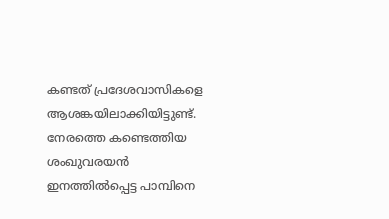കണ്ടത് പ്രദേശവാസികളെ ആശങ്കയിലാക്കിയിട്ടുണ്ട്. നേരത്തെ കണ്ടെത്തിയ ശംഖുവരയൻ ഇനത്തിൽപ്പെട്ട പാമ്പിനെ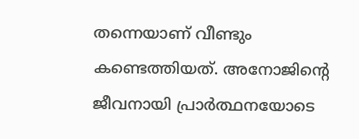തന്നെയാണ് വീണ്ടും കണ്ടെത്തിയത്. അനോജിന്റെ ജീവനായി പ്രാർത്ഥനയോടെ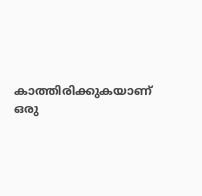കാത്തിരിക്കുകയാണ് ഒരു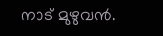നാട് മുഴുവൻ.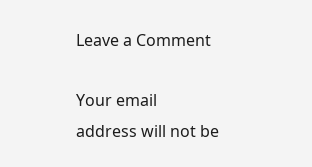Leave a Comment

Your email address will not be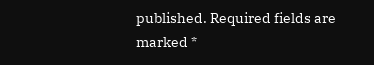published. Required fields are marked *